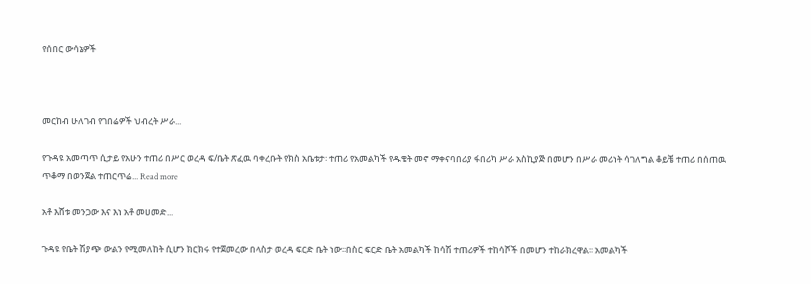የሰበር ውሳኔዎች



መርከብ ሁለገብ የገበሬዎች ህብረት ሥራ...

የጉዳዩ አመጣጥ ሲታይ የአሁን ተጠሪ በሥር ወረዳ ፍ/ቤት ጽፈዉ ባቀረቡት የክስ አቤቱታ፡ ተጠሪ የአመልካች የዱቄት መኖ ማቀናባበሪያ ፋበሪካ ሥራ አስኪያጅ በመሆን በሥራ መሪነት ሳገለግል ቆይቼ ተጠሪ በሰጠዉ ጥቆማ በወንጀል ተጠርጥሬ... Read more

አቶ እሸቱ መንጋው እና እነ አቶ መሀመድ...

ጉዳዩ የቤት ሽያጭ ውልን የሚመለከት ሲሆን ክርክሩ የተጀመረው በላስታ ወረዳ ፍርድ ቤት ነው፡፡በስር ፍርድ ቤት አመልካች ከሳሽ ተጠሪዎች ተከሳሾች በመሆን ተከራክረዋል፡፡ አመልካች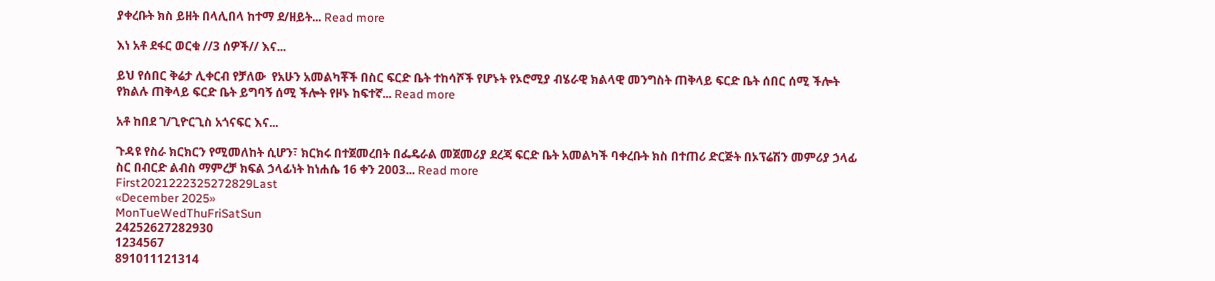ያቀረቡት ክስ ይዘት በላሊበላ ከተማ ደ/ዘይት... Read more

እነ አቶ ደፋር ወርቁ //3 ሰዎች// እና...

ይህ የሰበር ቅሬታ ሊቀርብ የቻለው  የአሁን አመልካቾች በስር ፍርድ ቤት ተከሳሾች የሆኑት የኦሮሚያ ብሄራዊ ክልላዊ መንግስት ጠቅላይ ፍርድ ቤት ሰበር ሰሚ ችሎት የክልሉ ጠቅላይ ፍርድ ቤት ይግባኝ ሰሚ ችሎት የዞኑ ከፍተኛ... Read more

አቶ ከበደ ገ/ጊዮርጊስ አጎናፍር እና...

ጉዳዩ የስራ ክርክርን የሚመለከት ሲሆን፣ ክርክሩ በተጀመረበት በፌዴራል መጀመሪያ ደረጃ ፍርድ ቤት አመልካች ባቀረቡት ክስ በተጠሪ ድርጅት በኦፕሬሽን መምሪያ ኃላፊ ስር በብርድ ልብስ ማምረቻ ክፍል ኃላፊነት ከነሐሴ 16 ቀን 2003... Read more
First2021222325272829Last
«December 2025»
MonTueWedThuFriSatSun
24252627282930
1234567
891011121314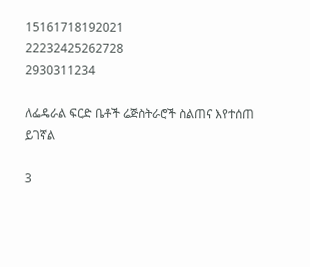15161718192021
22232425262728
2930311234

ለፌዴራል ፍርድ ቤቶች ሬጅስትራሮች ስልጠና እየተሰጠ ይገኛል

3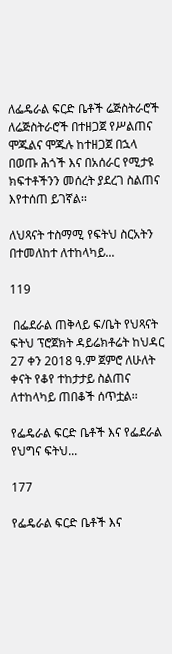ለፌዴራል ፍርድ ቤቶች ሬጅስትራሮች ለሬጅስትራሮች በተዘጋጀ የሥልጠና ሞጁልና ሞጁሉ ከተዘጋጀ በኋላ በወጡ ሕጎች እና በአሰራር የሚታዩ ክፍተቶችንን መሰረት ያደረገ ስልጠና እየተሰጠ ይገኛል፡፡

ለህጻናት ተስማሚ የፍትህ ስርአትን በተመለከተ ለተከላካይ...

119

 በፌደራል ጠቅላይ ፍ/ቤት የህጻናት ፍትህ ፕሮጀክት ዳይሬክቶሬት ከህዳር 27 ቀን 2018 ዓ.ም ጀምሮ ለሁለት ቀናት የቆየ ተከታታይ ስልጠና ለተከላካይ ጠበቆች ሰጥቷል፡፡

የፌዴራል ፍርድ ቤቶች እና የፌደራል የህግና ፍትህ...

177

የፌዴራል ፍርድ ቤቶች እና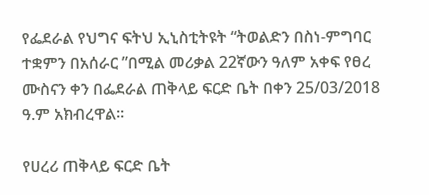የፌደራል የህግና ፍትህ ኢኒስቲትዩት “ትወልድን በስነ-ምግባር ተቋምን በአሰራር ”በሚል መሪቃል 22ኛውን ዓለም አቀፍ የፀረ ሙስናን ቀን በፌደራል ጠቅላይ ፍርድ ቤት በቀን 25/03/2018 ዓ.ም አክብረዋል፡፡

የሀረሪ ጠቅላይ ፍርድ ቤት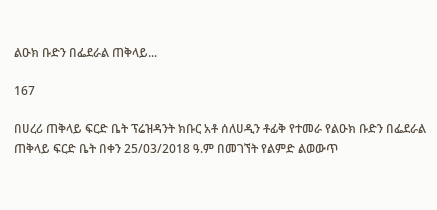ልዑክ ቡድን በፌደራል ጠቅላይ...

167

በሀረሪ ጠቅላይ ፍርድ ቤት ፕሬዝዳንት ክቡር አቶ ሰለሀዲን ቶፊቅ የተመራ የልዑክ ቡድን በፌደራል ጠቅላይ ፍርድ ቤት በቀን 25/03/2018 ዓ.ም በመገኘት የልምድ ልወውጥ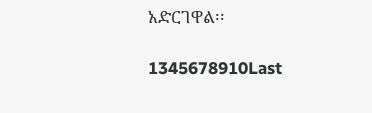አድርገዋል፡፡

1345678910Last